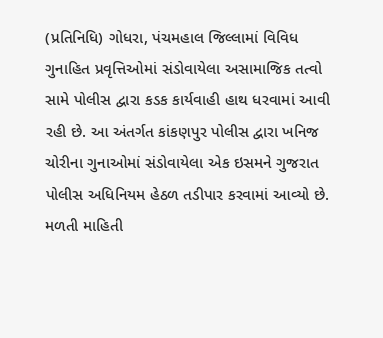(પ્રતિનિધિ) ગોધરા, પંચમહાલ જિલ્લામાં વિવિધ ગુનાહિત પ્રવૃત્તિઓમાં સંડોવાયેલા અસામાજિક તત્વો સામે પોલીસ દ્વારા કડક કાર્યવાહી હાથ ધરવામાં આવી રહી છે. આ અંતર્ગત કાંકણપુર પોલીસ દ્વારા ખનિજ ચોરીના ગુનાઓમાં સંડોવાયેલા એક ઇસમને ગુજરાત પોલીસ અધિનિયમ હેઠળ તડીપાર કરવામાં આવ્યો છે.
મળતી માહિતી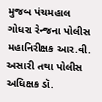મુજબ પંચમહાલ ગોધરા રેન્જના પોલીસ મહાનિરીક્ષક આર.વી. અસારી તથા પોલીસ અધિક્ષક ડૉ.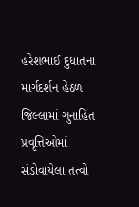હરેશભાઈ દુધાતના માર્ગદર્શન હેઠળ જિલ્લામાં ગુનાહિત પ્રવૃત્તિઓમાં સંડોવાયેલા તત્વો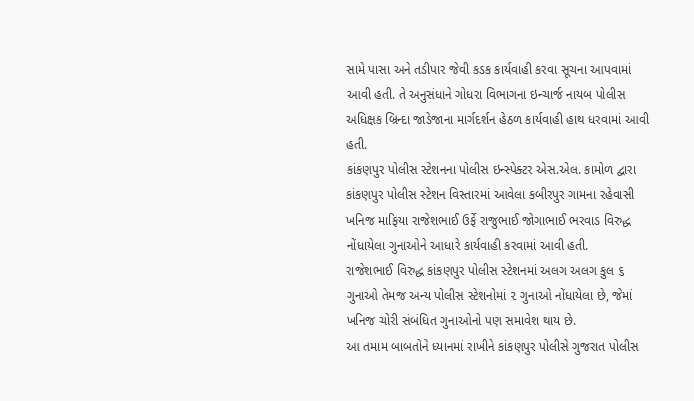સામે પાસા અને તડીપાર જેવી કડક કાર્યવાહી કરવા સૂચના આપવામાં આવી હતી. તે અનુસંધાને ગોધરા વિભાગના ઇન્ચાર્જ નાયબ પોલીસ અધિક્ષક બ્રિન્દા જાડેજાના માર્ગદર્શન હેઠળ કાર્યવાહી હાથ ધરવામાં આવી હતી.
કાંકણપુર પોલીસ સ્ટેશનના પોલીસ ઇન્સ્પેક્ટર એસ.એલ. કામોળ દ્વારા કાંકણપુર પોલીસ સ્ટેશન વિસ્તારમાં આવેલા કબીરપુર ગામના રહેવાસી ખનિજ માફિયા રાજેશભાઈ ઉર્ફે રાજુભાઈ જોગાભાઈ ભરવાડ વિરુદ્ધ નોંધાયેલા ગુનાઓને આધારે કાર્યવાહી કરવામાં આવી હતી.
રાજેશભાઈ વિરુદ્ધ કાંકણપુર પોલીસ સ્ટેશનમાં અલગ અલગ કુલ ૬ ગુનાઓ તેમજ અન્ય પોલીસ સ્ટેશનોમાં ૨ ગુનાઓ નોંધાયેલા છે, જેમાં ખનિજ ચોરી સંબંધિત ગુનાઓનો પણ સમાવેશ થાય છે.
આ તમામ બાબતોને ધ્યાનમાં રાખીને કાંકણપુર પોલીસે ગુજરાત પોલીસ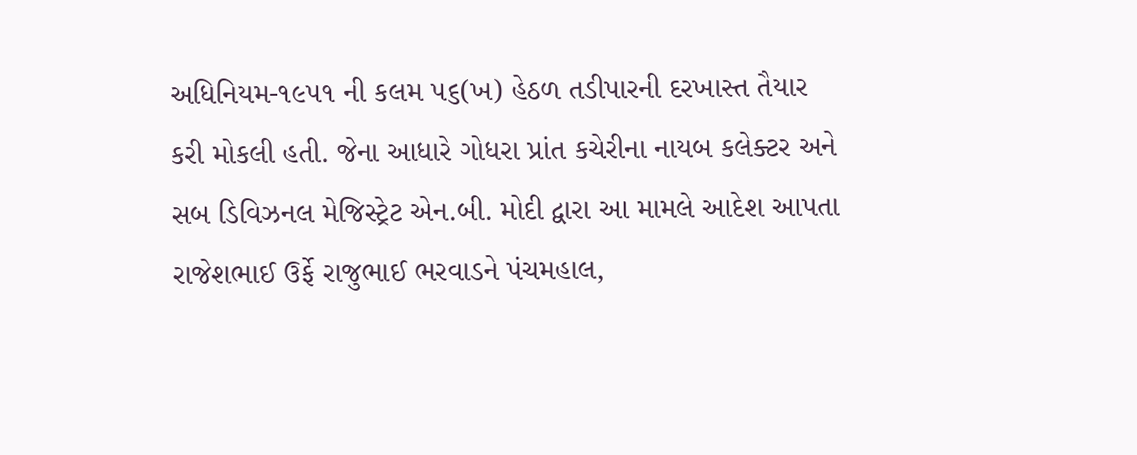અધિનિયમ-૧૯૫૧ ની કલમ ૫૬(ખ) હેઠળ તડીપારની દરખાસ્ત તૈયાર કરી મોકલી હતી. જેના આધારે ગોધરા પ્રાંત કચેરીના નાયબ કલેક્ટર અને સબ ડિવિઝનલ મેજિસ્ટ્રેટ એન.બી. મોદી દ્વારા આ મામલે આદેશ આપતા રાજેશભાઈ ઉર્ફે રાજુભાઈ ભરવાડને પંચમહાલ,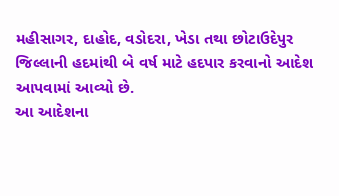મહીસાગર, દાહોદ, વડોદરા, ખેડા તથા છોટાઉદેપુર જિલ્લાની હદમાંથી બે વર્ષ માટે હદપાર કરવાનો આદેશ આપવામાં આવ્યો છે.
આ આદેશના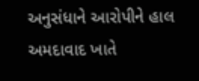અનુસંધાને આરોપીને હાલ અમદાવાદ ખાતે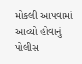મોકલી આપવામાં આવ્યો હોવાનું પોલીસ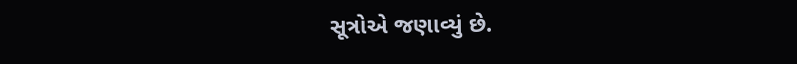સૂત્રોએ જણાવ્યું છે.